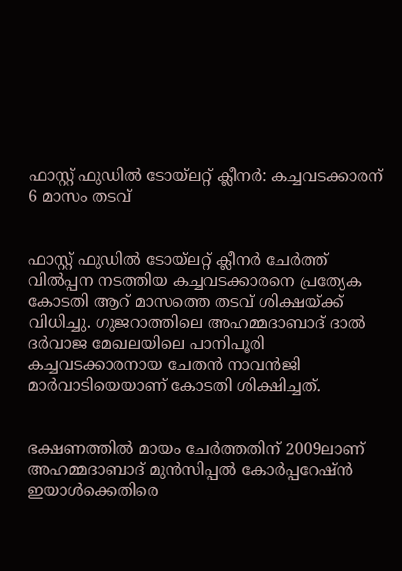ഫാസ്റ്റ് ഫുഡില്‍ ടോയ്‌ലറ്റ് ക്ലീനര്‍: കച്ചവടക്കാരന് 6 മാസം തടവ്


ഫാസ്റ്റ് ഫുഡില്‍ ടോയ്‌ലറ്റ് ക്ലീനര്‍ ചേര്‍ത്ത് വില്‍പ്പന നടത്തിയ കച്ചവടക്കാരനെ പ്രത്യേക കോടതി ആറ് മാസത്തെ തടവ് ശിക്ഷയ്ക്ക് വിധിച്ചു. ഗുജറാത്തിലെ അഹമ്മദാബാദ് ദാല്‍ ദര്‍വാജ മേഖലയിലെ പാനിപൂരി കച്ചവടക്കാരനായ ചേതന്‍ നാവന്‍ജി മാര്‍വാടിയെയാണ് കോടതി ശിക്ഷിച്ചത്.


ഭക്ഷണത്തില്‍ മായം ചേര്‍ത്തതിന് 2009ലാണ് അഹമ്മദാബാദ് മുന്‍സിപ്പല്‍ കോര്‍പ്പറേഷ്ന്‍ ഇയാള്‍ക്കെതിരെ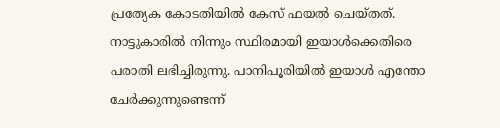പ്രത്യേക കോടതിയില്‍ കേസ് ഫയല്‍ ചെയ്തത്. നാട്ടുകാരില്‍ നിന്നും സ്ഥിരമായി ഇയാള്‍ക്കെതിരെ പരാതി ലഭിച്ചിരുന്നു. പാനിപൂരിയില്‍ ഇയാള്‍ എന്തോ ചേര്‍ക്കുന്നുണ്ടെന്ന്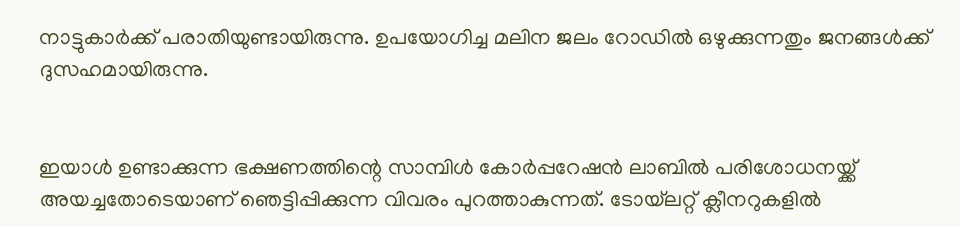നാട്ടുകാര്‍ക്ക് പരാതിയുണ്ടായിരുന്നു. ഉപയോഗിച്ച മലിന ജലം റോഡില്‍ ഒഴുക്കുന്നതും ജനങ്ങള്‍ക്ക് ദുസഹമായിരുന്നു.


ഇയാള്‍ ഉണ്ടാക്കുന്ന ഭക്ഷണത്തിന്റെ സാമ്പിള്‍ കോര്‍പ്പറേഷന്‍ ലാബില്‍ പരിശോധനയ്ക്ക് അയച്ചതോടെയാണ് ഞെട്ടിപ്പിക്കുന്ന വിവരം പുറത്താകുന്നത്. ടോയ്‌ലറ്റ് ക്ലീനറുകളില്‍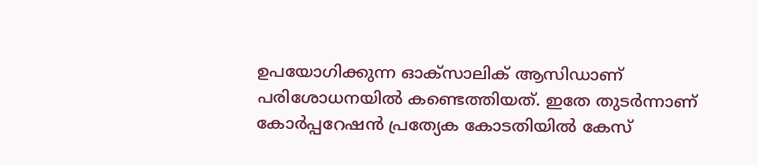ഉപയോഗിക്കുന്ന ഓക്‌സാലിക് ആസിഡാണ് പരിശോധനയില്‍ കണ്ടെത്തിയത്. ഇതേ തുടര്‍ന്നാണ് കോര്‍പ്പറേഷന്‍ പ്രത്യേക കോടതിയില്‍ കേസ്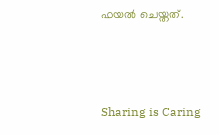ഫയല്‍ ചെയ്തത്.



Sharing is Caring